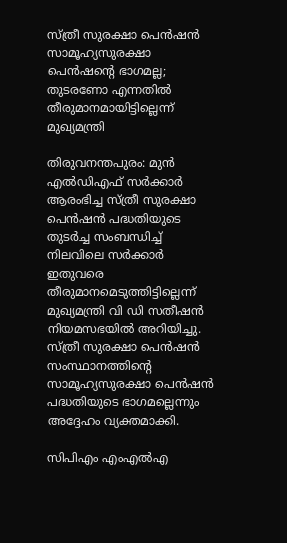സ്ത്രീ സുരക്ഷാ പെൻഷൻ സാമൂഹ്യസുരക്ഷാ പെൻഷന്റെ ഭാഗമല്ല; തുടരണോ എന്നതിൽ തീരുമാനമായിട്ടില്ലെന്ന് മുഖ്യമന്ത്രി

തിരുവനന്തപുരം: മുൻ എൽഡിഎഫ് സർക്കാർ ആരംഭിച്ച സ്ത്രീ സുരക്ഷാ പെൻഷൻ പദ്ധതിയുടെ തുടർച്ച സംബന്ധിച്ച് നിലവിലെ സർക്കാർ ഇതുവരെ തീരുമാനമെടുത്തിട്ടില്ലെന്ന് മുഖ്യമന്ത്രി വി ഡി സതീഷൻ നിയമസഭയിൽ അറിയിച്ചു. സ്ത്രീ സുരക്ഷാ പെൻഷൻ സംസ്ഥാനത്തിന്റെ സാമൂഹ്യസുരക്ഷാ പെൻഷൻ പദ്ധതിയുടെ ഭാഗമല്ലെന്നും അദ്ദേഹം വ്യക്തമാക്കി.

സിപിഎം എംഎൽഎ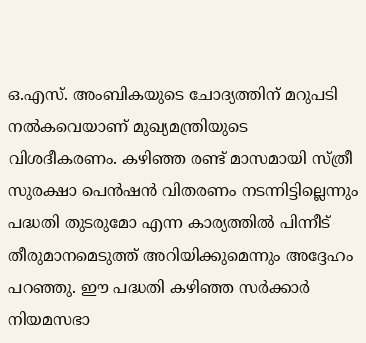ഒ.എസ്. അംബികയുടെ ചോദ്യത്തിന് മറുപടി നൽകവെയാണ് മുഖ്യമന്ത്രിയുടെ വിശദീകരണം. കഴിഞ്ഞ രണ്ട് മാസമായി സ്ത്രീ സുരക്ഷാ പെൻഷൻ വിതരണം നടന്നിട്ടില്ലെന്നും പദ്ധതി തുടരുമോ എന്ന കാര്യത്തിൽ പിന്നീട് തീരുമാനമെടുത്ത് അറിയിക്കുമെന്നും അദ്ദേഹം പറഞ്ഞു. ഈ പദ്ധതി കഴിഞ്ഞ സർക്കാർ നിയമസഭാ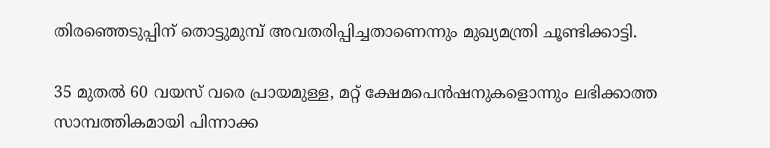തിരഞ്ഞെടുപ്പിന് തൊട്ടുമുമ്പ് അവതരിപ്പിച്ചതാണെന്നും മുഖ്യമന്ത്രി ചൂണ്ടിക്കാട്ടി.

35 മുതൽ 60 വയസ് വരെ പ്രായമുള്ള, മറ്റ് ക്ഷേമപെൻഷനുകളൊന്നും ലഭിക്കാത്ത സാമ്പത്തികമായി പിന്നാക്ക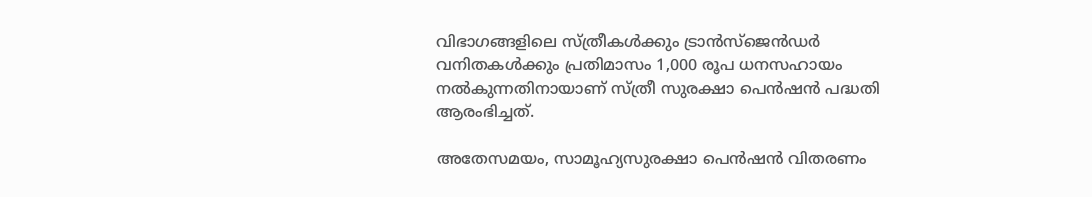വിഭാഗങ്ങളിലെ സ്ത്രീകൾക്കും ട്രാൻസ്‌ജെൻഡർ വനിതകൾക്കും പ്രതിമാസം 1,000 രൂപ ധനസഹായം നൽകുന്നതിനായാണ് സ്ത്രീ സുരക്ഷാ പെൻഷൻ പദ്ധതി ആരംഭിച്ചത്.

അതേസമയം, സാമൂഹ്യസുരക്ഷാ പെൻഷൻ വിതരണം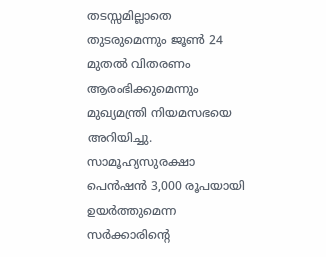തടസ്സമില്ലാതെ തുടരുമെന്നും ജൂൺ 24 മുതൽ വിതരണം ആരംഭിക്കുമെന്നും മുഖ്യമന്ത്രി നിയമസഭയെ അറിയിച്ചു. സാമൂഹ്യസുരക്ഷാ പെൻഷൻ 3,000 രൂപയായി ഉയർത്തുമെന്ന സർക്കാരിന്റെ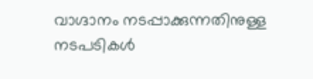വാഗ്ദാനം നടപ്പാക്കുന്നതിനുള്ള നടപടികൾ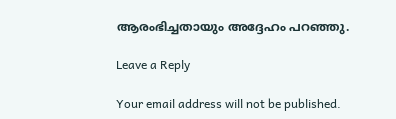ആരംഭിച്ചതായും അദ്ദേഹം പറഞ്ഞു.

Leave a Reply

Your email address will not be published.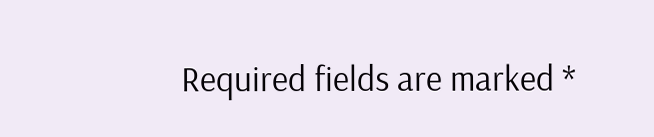Required fields are marked *